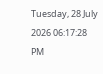Tuesday, 28 July 2026 06:17:28 PM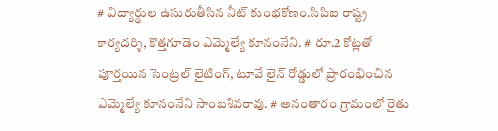# విద్యార్థుల ఉసురుతీసిన నీట్ కుంభకోణం.సిపిఐ రాష్ట్ర కార్యదర్శి, కొత్తగూడెం ఎమ్మెల్యే కూనంనేని. # రూ.2 కోట్లతో పూర్తయిన సెంట్రల్ లైటింగ్, టూవే లైన్ రోడ్డులో ప్రారంభించిన ఎమ్మెల్యే కూనంనేని సాంబశివరావు. # అనంతారం గ్రామంలో రైతు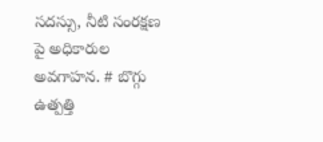సదస్సు, నీటి సంరక్షణ పై అధికారుల అవగాహన. # బొగ్గు ఉత్పత్తి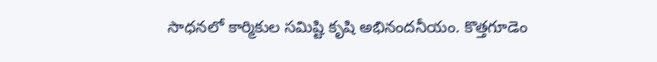సాధనలో కార్మికుల సమిష్టి కృషి అభినందనీయం. కొత్తగూడెం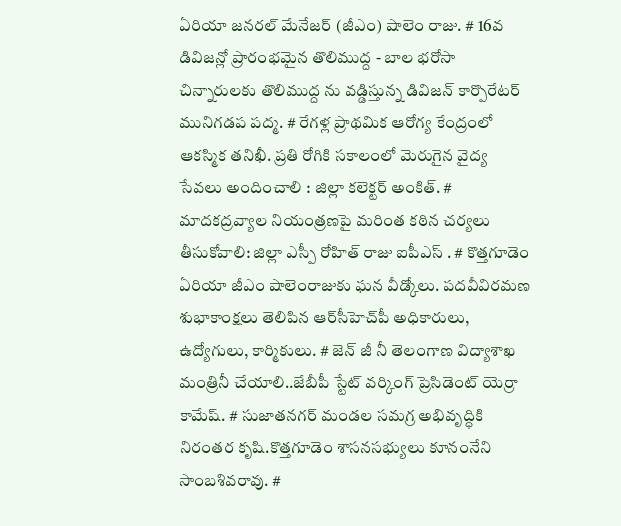ఏరియా జనరల్ మేనేజర్ (జీఎం) షాలెం రాజు. # 16వ డివిజన్లో ప్రారంభమైన తొలిముద్ద - బాల భరోసా చిన్నారులకు తొలిముద్ద ను వడ్డిస్తున్న డివిజన్ కార్పొరేటర్ మునిగడప పద్మ. # రేగళ్ల ప్రాథమిక ఆరోగ్య కేంద్రంలో ఆకస్మిక తనిఖీ. ప్రతి రోగికి సకాలంలో మెరుగైన వైద్య సేవలు అందించాలి : జిల్లా కలెక్టర్ అంకిత్. # మాదకద్రవ్యాల నియంత్రణపై మరింత కఠిన చర్యలు తీసుకోవాలి: జిల్లా ఎస్పీ రోహిత్ రాజు ఐపీఎస్ . # కొత్తగూడెం ఏరియా జీఎం షాలెంరాజుకు ఘన వీడ్కోలు. పదవీవిరమణ శుభాకాంక్షలు తెలిపిన ఆర్‌సీహెచ్‌పీ అధికారులు, ఉద్యోగులు, కార్మికులు. # జెన్ జీ నీ తెలంగాణ విద్యాశాఖ మంత్రినీ చేయాలి..జేబీపీ స్టేట్ వర్కింగ్ ప్రెసిడెంట్ యెర్రా కామేష్. # సుజాతనగర్ మండల సమగ్ర అభివృద్ధికి నిరంతర కృషి.కొత్తగూడెం శాసనసభ్యులు కూనంనేని సాంబశివరావు. #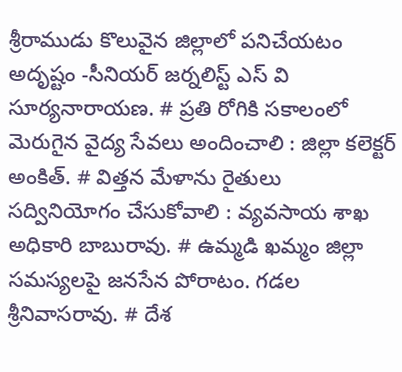శ్రీరాముడు కొలువైన జిల్లాలో పనిచేయటం అదృష్టం -సీనియర్ జర్నలిస్ట్ ఎస్ వి సూర్యనారాయణ. # ప్రతి రోగికి సకాలంలో మెరుగైన వైద్య సేవలు అందించాలి : జిల్లా కలెక్టర్ అంకిత్. # విత్తన మేళాను రైతులు సద్వినియోగం చేసుకోవాలి : వ్యవసాయ శాఖ అధికారి బాబురావు. # ఉమ్మడి ఖమ్మం జిల్లా సమస్యలపై జనసేన పోరాటం. గడల శ్రీనివాసరావు. # దేశ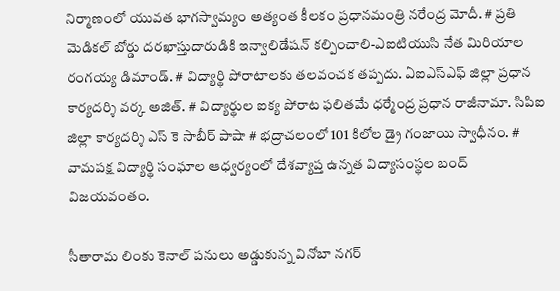నిర్మాణంలో యువత భాగస్వామ్యం అత్యంత కీలకం ప్రధానమంత్రి నరేంద్ర మోదీ. # ప్రతి మెడికల్ బోర్డు దరఖాస్తుదారుడికి ఇన్వాలిడేషన్ కల్పించాలి-ఎఐటియుసి నేత మిరియాల రంగయ్య డిమాండ్. # విద్యార్థి పోరాటాలకు తలవంచక తప్పదు. ఏఐఎస్ఎఫ్ జిల్లా ప్రధాన కార్యదర్శి వర్క అజిత్. # విద్యార్థుల ఐక్య పోరాట ఫలితమే ధర్మేంద్ర ప్రధాన రాజీనామా. సిపిఐ జిల్లా కార్యదర్శి ఎస్ కె సాబీర్ పాషా # భద్రాచలంలో 101 కిలోల డ్రై గంజాయి స్వాధీనం. # వామపక్ష విద్యార్థి సంఘాల ఆధ్వర్యంలో దేశవ్యాప్త ఉన్నత విద్యాసంస్థల బంద్ విజయవంతం.

సీతారామ లింకు కెనాల్ పనులు అడ్డుకున్న వినోబా నగర్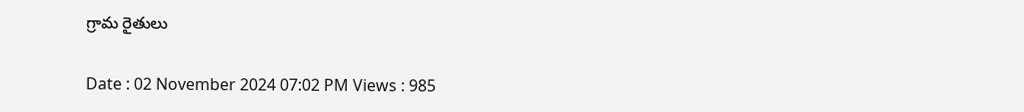గ్రామ రైతులు

Date : 02 November 2024 07:02 PM Views : 985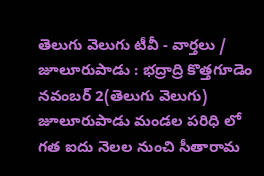తెలుగు వెలుగు టీవీ - వార్తలు / జూలూరుపాడు : భద్రాద్రి కొత్తగూడెం నవంబర్ 2(తెలుగు వెలుగు) జూలూరుపాడు మండల పరిధి లో గత ఐదు నెలల నుంచి సీతారామ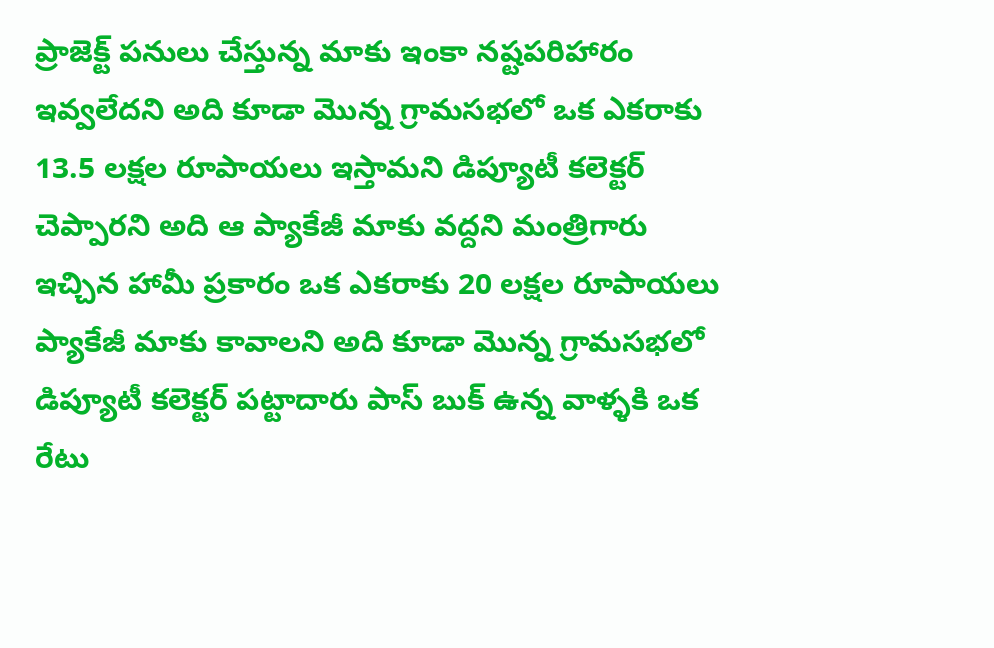ప్రాజెక్ట్ పనులు చేస్తున్న మాకు ఇంకా నష్టపరిహారం ఇవ్వలేదని అది కూడా మొన్న గ్రామసభలో ఒక ఎకరాకు 13.5 లక్షల రూపాయలు ఇస్తామని డిప్యూటీ కలెక్టర్ చెప్పారని అది ఆ ప్యాకేజీ మాకు వద్దని మంత్రిగారు ఇచ్చిన హామీ ప్రకారం ఒక ఎకరాకు 20 లక్షల రూపాయలు ప్యాకేజీ మాకు కావాలని అది కూడా మొన్న గ్రామసభలో డిప్యూటీ కలెక్టర్ పట్టాదారు పాస్ బుక్ ఉన్న వాళ్ళకి ఒక రేటు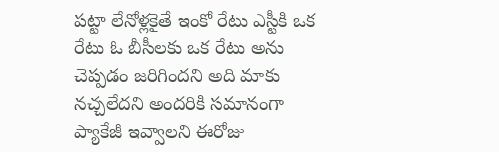పట్టా లేనోళ్లకైతే ఇంకో రేటు ఎస్టీకి ఒక రేటు ఓ బీసీలకు ఒక రేటు అను చెప్పడం జరిగిందని అది మాకు నచ్చలేదని అందరికి సమానంగా ప్యాకేజీ ఇవ్వాలని ఈరోజు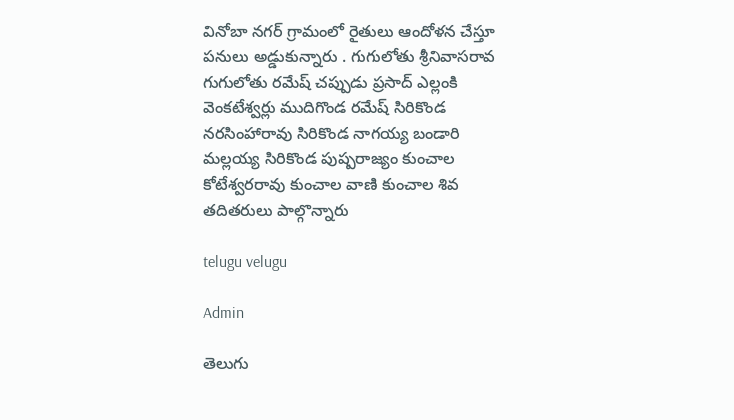వినోబా నగర్ గ్రామంలో రైతులు ఆందోళన చేస్తూ పనులు అడ్డుకున్నారు . గుగులోతు శ్రీనివాసరావ గుగులోతు రమేష్ చప్పుడు ప్రసాద్ ఎల్లంకి వెంకటేశ్వర్లు ముదిగొండ రమేష్ సిరికొండ నరసింహారావు సిరికొండ నాగయ్య బండారి మల్లయ్య సిరికొండ పుష్పరాజ్యం కుంచాల కోటేశ్వరరావు కుంచాల వాణి కుంచాల శివ తదితరులు పాల్గొన్నారు

telugu velugu

Admin

తెలుగు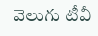వెలుగు టీవీ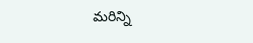మరిన్ని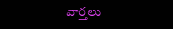వార్తలు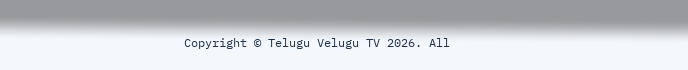Copyright © Telugu Velugu TV 2026. All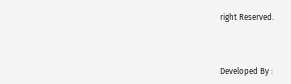right Reserved.



Developed By :